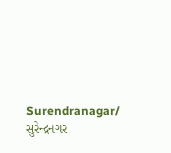Surendranagar/ સુરેન્દ્રનગર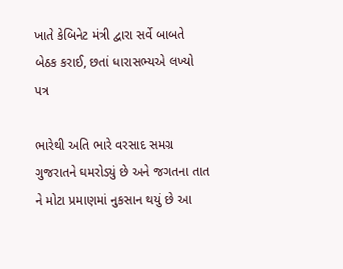ખાતે કેબિનેટ મંત્રી દ્વારા સર્વે બાબતે બેઠક કરાઈ, છતાં ધારાસભ્યએ લખ્યો પત્ર

ભારેથી અતિ ભારે વરસાદ સમગ્ર ગુજરાતને ઘમરોડ્યું છે અને જગતના તાત ને મોટા પ્રમાણમાં નુકસાન થયું છે આ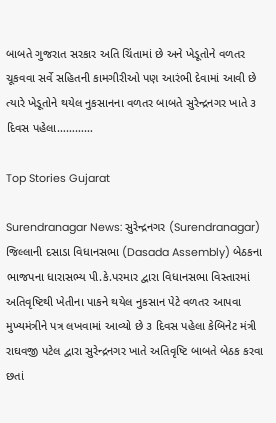બાબતે ગુજરાત સરકાર અતિ ચિંતામાં છે અને ખેડૂતોને વળતર ચૂકવવા સર્વે સહિતની કામગીરીઓ પણ આરંભી દેવામાં આવી છે ત્યારે ખેડૂતોને થયેલ નુકસાનના વળતર બાબતે સુરેન્દ્રનગર ખાતે ૩ દિવસ પહેલા…………

Top Stories Gujarat

Surendranagar News: સુરેન્દ્રનગર (Surendranagar) જિલ્લાની દસાડા વિધાનસભા (Dasada Assembly) બેઠકના ભાજપના ધારાસભ્ય પી.કે‌.પરમાર દ્વારા વિધાનસભા વિસ્તારમાં અતિવૃષ્ટિથી ખેતીના પાકને થયેલ નુકસાન પેટે વળતર આપવા મુખ્યમંત્રીને પત્ર લખવામાં આવ્યો છે ૩ દિવસ પહેલા કેબિનેટ મંત્રી રાઘવજી પટેલ દ્વારા સુરેન્દ્રનગર ખાતે અતિવૃષ્ટિ બાબતે બેઠક કરવા છતાં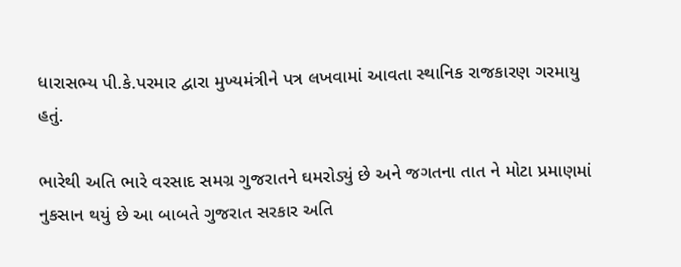ધારાસભ્ય પી.કે.પરમાર દ્વારા મુખ્યમંત્રીને પત્ર લખવામાં આવતા સ્થાનિક રાજકારણ ગરમાયુ હતું.

ભારેથી અતિ ભારે વરસાદ સમગ્ર ગુજરાતને ઘમરોડ્યું છે અને જગતના તાત ને મોટા પ્રમાણમાં નુકસાન થયું છે આ બાબતે ગુજરાત સરકાર અતિ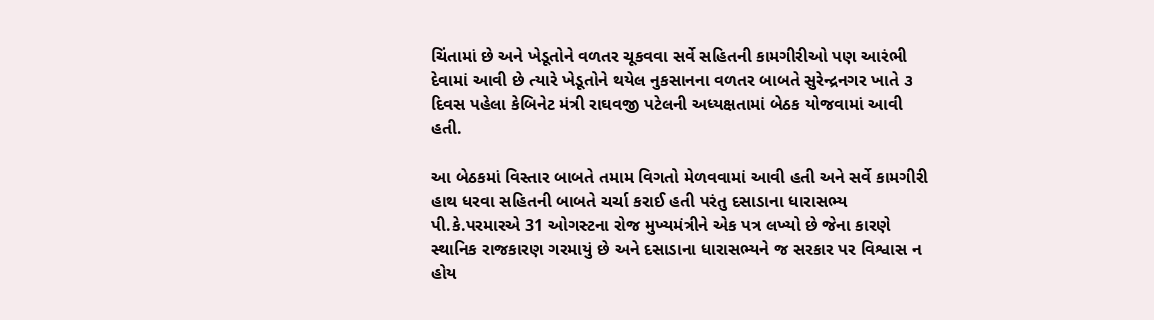ચિંતામાં છે અને ખેડૂતોને વળતર ચૂકવવા સર્વે સહિતની કામગીરીઓ પણ આરંભી દેવામાં આવી છે ત્યારે ખેડૂતોને થયેલ નુકસાનના વળતર બાબતે સુરેન્દ્રનગર ખાતે ૩ દિવસ પહેલા કેબિનેટ મંત્રી રાઘવજી પટેલની અધ્યક્ષતામાં બેઠક યોજવામાં આવી હતી.

આ બેઠકમાં વિસ્તાર બાબતે તમામ વિગતો મેળવવામાં આવી હતી અને સર્વે કામગીરી હાથ ધરવા સહિતની બાબતે ચર્ચા કરાઈ હતી પરંતુ દસાડાના ધારાસભ્ય પી.કે.પરમારએ 31 ઓગસ્ટના રોજ મુખ્યમંત્રીને એક પત્ર લખ્યો છે જેના કારણે સ્થાનિક રાજકારણ ગરમાયું છે અને દસાડાના ધારાસભ્યને જ સરકાર પર વિશ્વાસ ન હોય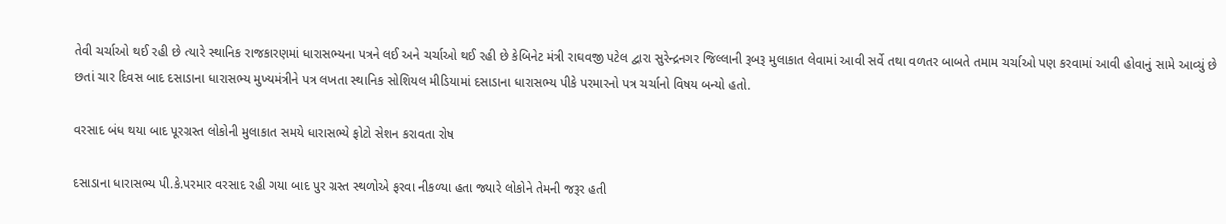તેવી ચર્ચાઓ થઈ રહી છે ત્યારે સ્થાનિક રાજકારણમાં ધારાસભ્યના પત્રને લઈ અને ચર્ચાઓ થઈ રહી છે કેબિનેટ મંત્રી રાઘવજી પટેલ દ્વારા સુરેન્દ્રનગર જિલ્લાની રૂબરૂ મુલાકાત લેવામાં આવી સર્વે તથા વળતર બાબતે તમામ ચર્ચાઓ પણ કરવામાં આવી હોવાનું સામે આવ્યું છે છતાં ચાર દિવસ બાદ દસાડાના ધારાસભ્ય મુખ્યમંત્રીને પત્ર લખતા સ્થાનિક સોશિયલ મીડિયામાં દસાડાના ધારાસભ્ય પીકે પરમારનો પત્ર ચર્ચાનો વિષય બન્યો હતો.

વરસાદ બંધ થયા બાદ પૂરગ્રસ્ત લોકોની મુલાકાત સમયે ધારાસભ્યે ફોટો સેશન કરાવતા રોષ‌

દસાડાના ધારાસભ્ય પી.કે.પરમાર વરસાદ રહી ગયા બાદ પુર ગ્રસ્ત સ્થળોએ ફરવા નીકળ્યા હતા જ્યારે લોકોને તેમની જરૂર હતી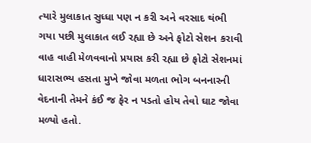ત્યારે મુલાકાત સુધ્ધા પણ ન કરી અને વરસાદ થંભી ગયા પછી મુલાકાત લઈ રહ્યા છે અને ફોટો સેશન કરાવી વાહ વાહી મેળવવાનો પ્રયાસ કરી રહ્યા છે ફોટો સેશનમાં ધારાસભ્ય હસતા મુખે જોવા મળતા ભોગ બનનારની વેદનાની તેમને કંઈ જ ફેર ન પડતો હોય તેવો ઘાટ જોવા મળ્યો હતો.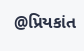@પ્રિયકાંત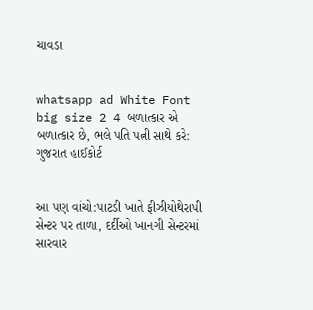ચાવડા


whatsapp ad White Font big size 2 4 બળાત્કાર એ બળાત્કાર છે, ભલે પતિ પત્ની સાથે કરે: ગુજરાત હાઈકોર્ટ


આ પણ વાંચો:પાટડી ખાતે ફીઝીયોથેરાપી સેન્ટર પર તાળા, દર્દીઓ ખાનગી સેન્ટરમાં સારવાર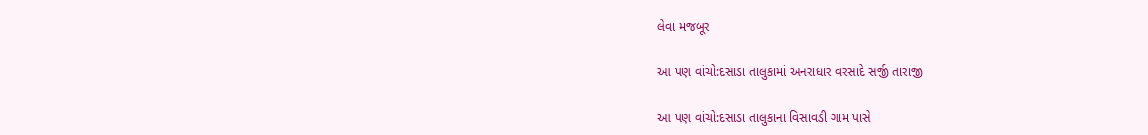લેવા મજબૂર

આ પણ વાંચો:દસાડા તાલુકામાં અનરાધાર વરસાદે સર્જી તારાજી

આ પણ વાંચો:દસાડા તાલુકાના વિસાવડી ગામ પાસે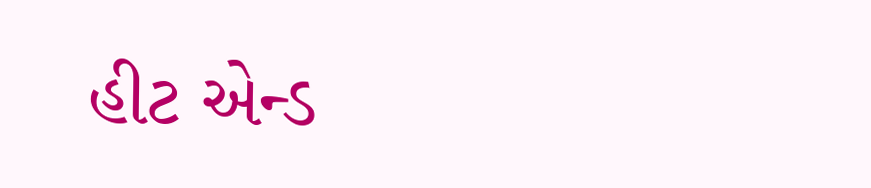હીટ એન્ડ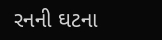રનની ઘટના